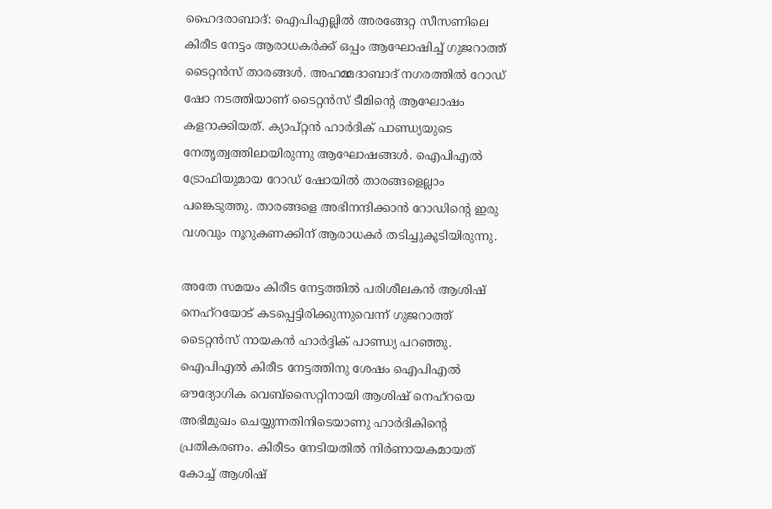ഹൈദരാബാദ്: ഐപിഎല്ലിൽ അരങ്ങേറ്റ സീസണിലെ കിരീട നേട്ടം ആരാധകർക്ക് ഒപ്പം ആഘോഷിച്ച് ഗുജറാത്ത് ടൈറ്റൻസ് താരങ്ങൾ. അഹമ്മദാബാദ് നഗരത്തിൽ റോഡ് ഷോ നടത്തിയാണ് ടൈറ്റൻസ് ടീമിന്റെ ആഘോഷം കളറാക്കിയത്. ക്യാപ്റ്റൻ ഹാർദിക് പാണ്ഡ്യയുടെ നേതൃത്വത്തിലായിരുന്നു ആഘോഷങ്ങൾ. ഐപിഎൽ ട്രോഫിയുമായ റോഡ് ഷോയിൽ താരങ്ങളെല്ലാം പങ്കെടുത്തു. താരങ്ങളെ അഭിനന്ദിക്കാൻ റോഡിന്റെ ഇരു വശവും നൂറുകണക്കിന് ആരാധകർ തടിച്ചുകൂടിയിരുന്നു.

അതേ സമയം കിരീട നേട്ടത്തിൽ പരിശീലകൻ ആശിഷ് നെഹ്‌റയോട് കടപ്പെട്ടിരിക്കുന്നുവെന്ന് ഗുജറാത്ത് ടൈറ്റൻസ് നായകൻ ഹാർദ്ദിക് പാണ്ഡ്യ പറഞ്ഞു. ഐപിഎൽ കിരീട നേട്ടത്തിനു ശേഷം ഐപിഎൽ ഔദ്യോഗിക വെബ്‌സൈറ്റിനായി ആശിഷ് നെഹ്‌റയെ അഭിമുഖം ചെയ്യുന്നതിനിടെയാണു ഹാർദികിന്റെ പ്രതികരണം. കിരീടം നേടിയതിൽ നിർണായകമായത് കോച്ച് ആശിഷ്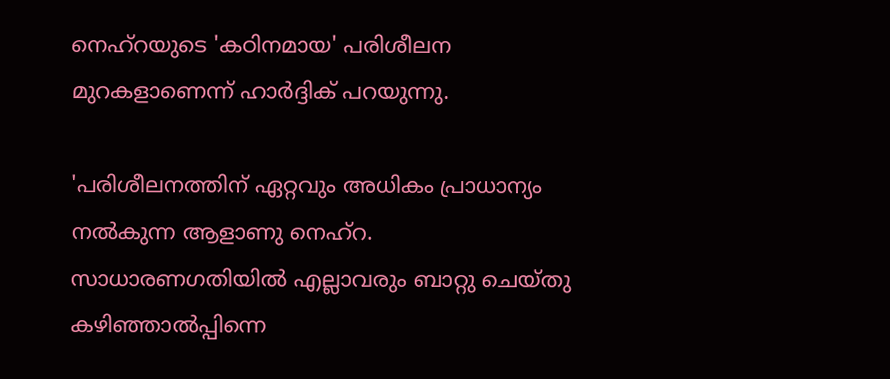നെഹ്‌റയുടെ 'കഠിനമായ' പരിശീലന മുറകളാണെന്ന് ഹാർദ്ദിക് പറയുന്നു.

'പരിശീലനത്തിന് ഏറ്റവും അധികം പ്രാധാന്യം നൽകുന്ന ആളാണു നെഹ്‌റ. സാധാരണഗതിയിൽ എല്ലാവരും ബാറ്റു ചെയ്തു കഴിഞ്ഞാൽപ്പിന്നെ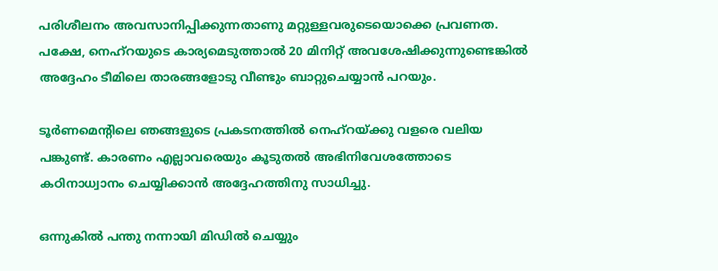പരിശീലനം അവസാനിപ്പിക്കുന്നതാണു മറ്റുള്ളവരുടെയൊക്കെ പ്രവണത. പക്ഷേ, നെഹ്‌റയുടെ കാര്യമെടുത്താൽ 20 മിനിറ്റ് അവശേഷിക്കുന്നുണ്ടെങ്കിൽ അദ്ദേഹം ടീമിലെ താരങ്ങളോടു വീണ്ടും ബാറ്റുചെയ്യാൻ പറയും.

ടൂർണമെന്റിലെ ഞങ്ങളുടെ പ്രകടനത്തിൽ നെഹ്‌റയ്ക്കു വളരെ വലിയ പങ്കുണ്ട്. കാരണം എല്ലാവരെയും കൂടുതൽ അഭിനിവേശത്തോടെ കഠിനാധ്വാനം ചെയ്യിക്കാൻ അദ്ദേഹത്തിനു സാധിച്ചു.

ഒന്നുകിൽ പന്തു നന്നായി മിഡിൽ ചെയ്യും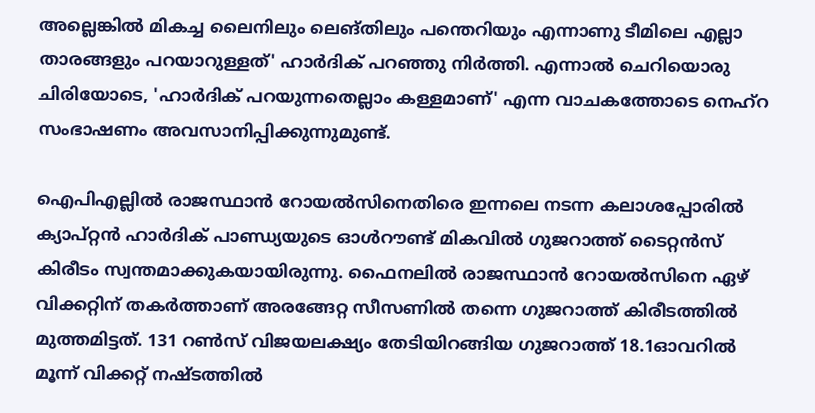അല്ലെങ്കിൽ മികച്ച ലൈനിലും ലെങ്തിലും പന്തെറിയും എന്നാണു ടീമിലെ എല്ലാ താരങ്ങളും പറയാറുള്ളത്' ഹാർദിക് പറഞ്ഞു നിർത്തി. എന്നാൽ ചെറിയൊരു ചിരിയോടെ, 'ഹാർദിക് പറയുന്നതെല്ലാം കള്ളമാണ്' എന്ന വാചകത്തോടെ നെഹ്‌റ സംഭാഷണം അവസാനിപ്പിക്കുന്നുമുണ്ട്.

ഐപിഎല്ലിൽ രാജസ്ഥാൻ റോയൽസിനെതിരെ ഇന്നലെ നടന്ന കലാശപ്പോരിൽ ക്യാപ്റ്റൻ ഹാർദിക് പാണ്ഡ്യയുടെ ഓൾറൗണ്ട് മികവിൽ ഗുജറാത്ത് ടൈറ്റൻസ് കിരീടം സ്വന്തമാക്കുകയായിരുന്നു. ഫൈനലിൽ രാജസ്ഥാൻ റോയൽസിനെ ഏഴ് വിക്കറ്റിന് തകർത്താണ് അരങ്ങേറ്റ സീസണിൽ തന്നെ ഗുജറാത്ത് കിരീടത്തിൽ മുത്തമിട്ടത്. 131 റൺസ് വിജയലക്ഷ്യം തേടിയിറങ്ങിയ ഗുജറാത്ത് 18.1ഓവറിൽ മൂന്ന് വിക്കറ്റ് നഷ്ടത്തിൽ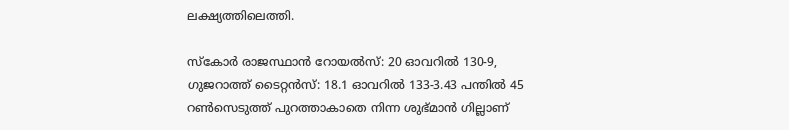ലക്ഷ്യത്തിലെത്തി.

സ്‌കോർ രാജസ്ഥാൻ റോയൽസ്: 20 ഓവറിൽ 130-9, ഗുജറാത്ത് ടൈറ്റൻസ്: 18.1 ഓവറിൽ 133-3.43 പന്തിൽ 45 റൺസെടുത്ത് പുറത്താകാതെ നിന്ന ശുഭ്മാൻ ഗില്ലാണ്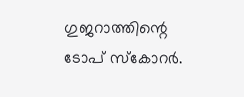ഗുജറാത്തിന്റെ ടോപ് സ്‌കോറർ.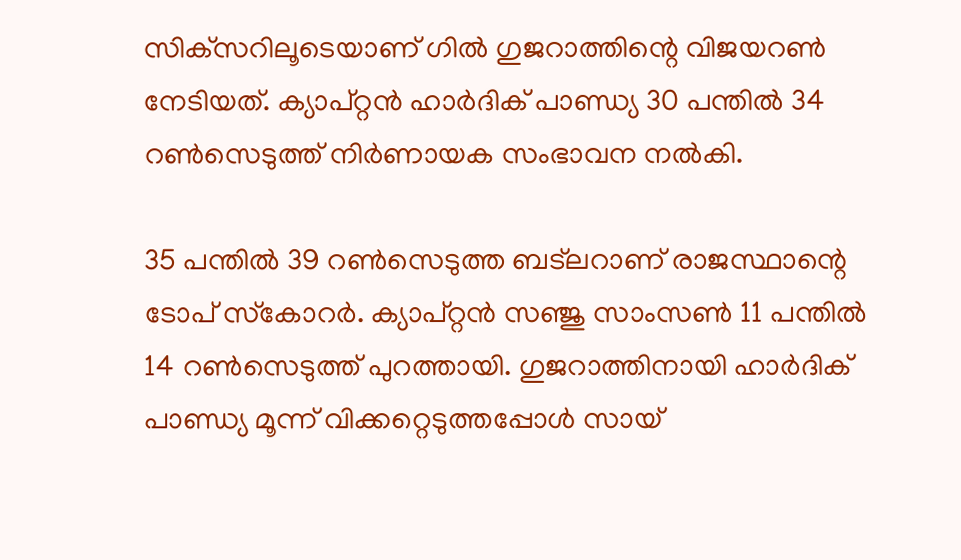സിക്‌സറിലൂടെയാണ് ഗിൽ ഗുജറാത്തിന്റെ വിജയറൺ നേടിയത്. ക്യാപ്റ്റൻ ഹാർദിക് പാണ്ഡ്യ 30 പന്തിൽ 34 റൺസെടുത്ത് നിർണായക സംഭാവന നൽകി.

35 പന്തിൽ 39 റൺസെടുത്ത ബട്ലറാണ് രാജസ്ഥാന്റെ ടോപ് സ്‌കോറർ. ക്യാപ്റ്റൻ സഞ്ജു സാംസൺ 11 പന്തിൽ 14 റൺസെടുത്ത് പുറത്തായി. ഗുജറാത്തിനായി ഹാർദിക് പാണ്ഡ്യ മൂന്ന് വിക്കറ്റെടുത്തപ്പോൾ സായ്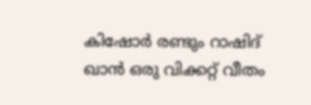കിഷോർ രണ്ടും റാഷിദ് ഖാൻ ഒരു വിക്കറ്റ് വീതം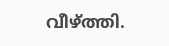വീഴ്‌ത്തി.